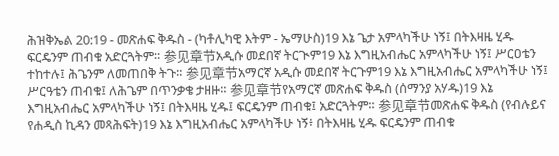ሕዝቅኤል 20:19 - መጽሐፍ ቅዱስ - (ካቶሊካዊ እትም - ኤማሁስ)19 እኔ ጌታ አምላካችሁ ነኝ፤ በትእዛዜ ሂዱ ፍርዴንም ጠብቁ አድርጓትም። 参见章节አዲሱ መደበኛ ትርጒም19 እኔ እግዚአብሔር አምላካችሁ ነኝ፤ ሥርዐቴን ተከተሉ፤ ሕጌንም ለመጠበቅ ትጉ። 参见章节አማርኛ አዲሱ መደበኛ ትርጉም19 እኔ እግዚአብሔር አምላካችሁ ነኝ፤ ሥርዓቴን ጠብቁ፤ ለሕጌም በጥንቃቄ ታዘዙ። 参见章节የአማርኛ መጽሐፍ ቅዱስ (ሰማንያ አሃዱ)19 እኔ እግዚአብሔር አምላካችሁ ነኝ፤ በትእዛዜ ሂዱ፤ ፍርዴንም ጠብቁ፤ አድርጓትም። 参见章节መጽሐፍ ቅዱስ (የብሉይና የሐዲስ ኪዳን መጻሕፍት)19 እኔ እግዚአብሔር አምላካችሁ ነኝ፥ በትእዛዜ ሂዱ ፍርዴንም ጠብቁ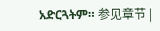አድርጓትም። 参见章节 |